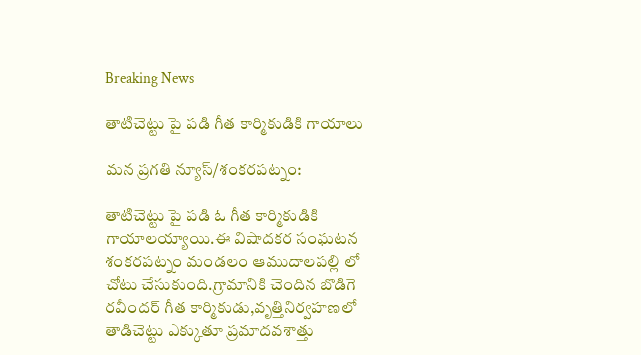Breaking News

తాటిచెట్టు పై పడి గీత కార్మికుడికి గాయాలు

మన ప్రగతి న్యూస్/శంకరపట్నం:

తాటిచెట్టు పై పడి ఓ గీత కార్మికుడికి గాయాలయ్యాయి.ఈ విషాదకర సంఘటన శంకరపట్నం మండలం ఆముదాలపల్లి లో చోటు చేసుకుంది.గ్రామానికి చెందిన బొడిగె రవీందర్ గీత కార్మికుడు,వృత్తినిర్వహణలో తాడిచెట్టు ఎక్కుతూ ప్రమాదవశాత్తు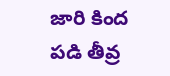జారి కింద పడి తీవ్ర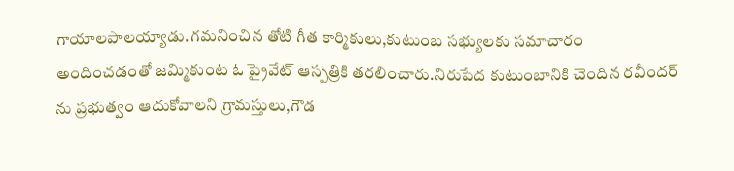గాయాలపాలయ్యాడు.గమనించిన తోటి గీత కార్మికులు,కుటుంబ సభ్యులకు సమాచారం అందించడంతో జమ్మికుంట ఓ ప్రైవేట్ ఆస్పత్రికి తరలించారు.నిరుపేద కుటుంబానికి చెందిన రవీందర్ ను ప్రభుత్వం ఆదుకోవాలని గ్రామస్తులు,గౌడ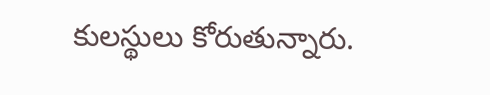కులస్థులు కోరుతున్నారు.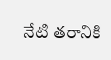నేటి తరానికి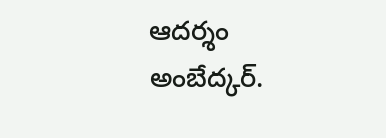ఆదర్శం అంబేద్కర్.